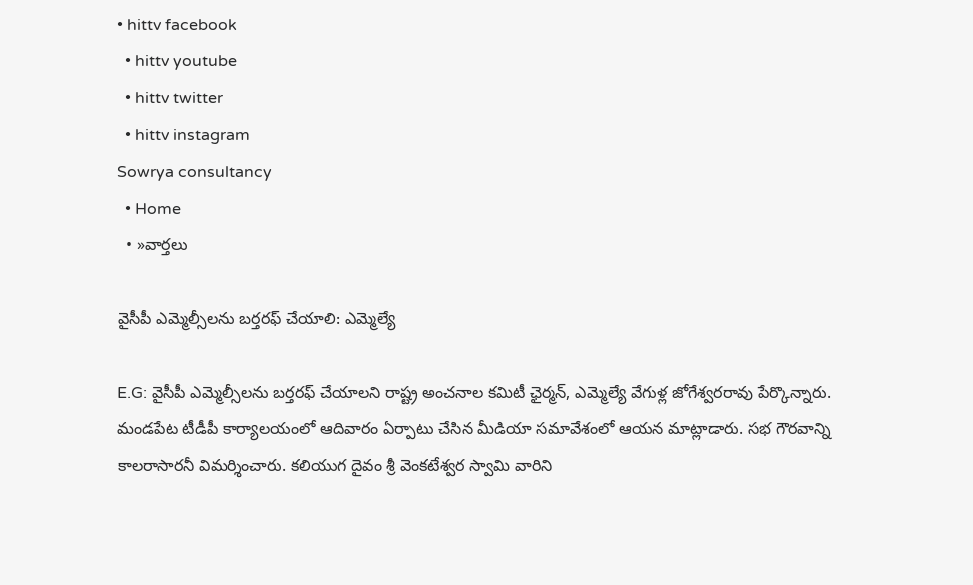• hittv facebook
  • hittv youtube
  • hittv twitter
  • hittv instagram
Sowrya consultancy
  • Home
  • »వార్తలు

వైసీపీ ఎమ్మెల్సీలను బర్తరఫ్ చేయాలి: ఎమ్మెల్యే

E.G: వైసీపీ ఎమ్మెల్సీలను బర్తరఫ్ చేయాలని రాష్ట్ర అంచనాల కమిటీ ఛైర్మన్, ఎమ్మెల్యే వేగుళ్ల జోగేశ్వరరావు పేర్కొన్నారు. మండపేట టీడీపీ కార్యాలయంలో ఆదివారం ఏర్పాటు చేసిన మీడియా సమావేశంలో ఆయన మాట్లాడారు. సభ గౌరవాన్ని కాలరాసారనీ విమర్శించారు. కలియుగ దైవం శ్రీ వెంకటేశ్వర స్వామి వారిని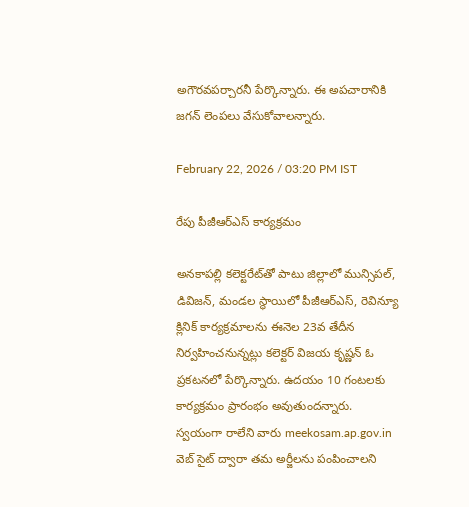అగౌరవపర్చారనీ పేర్కొన్నారు. ఈ అపచారానికి జగన్ లెంపలు వేసుకోవాలన్నారు.

February 22, 2026 / 03:20 PM IST

రేపు పీజీఆర్ఎస్ కార్యక్రమం

అనకాపల్లి కలెక్టరేట్‌తో పాటు జిల్లాలో మున్సిపల్, డివిజన్, మండల స్థాయిలో పీజీఆర్ఎస్, రెవిన్యూ క్లినిక్ కార్యక్రమాలను ఈనెల 23వ తేదీన నిర్వహించనున్నట్లు కలెక్టర్ విజయ కృష్ణన్ ఓ ప్రకటనలో పేర్కొన్నారు. ఉదయం 10 గంటలకు కార్యక్రమం ప్రారంభం అవుతుందన్నారు. స్వయంగా రాలేని వారు meekosam.ap.gov.in వెబ్ సైట్ ద్వారా తమ అర్జీలను పంపించాలని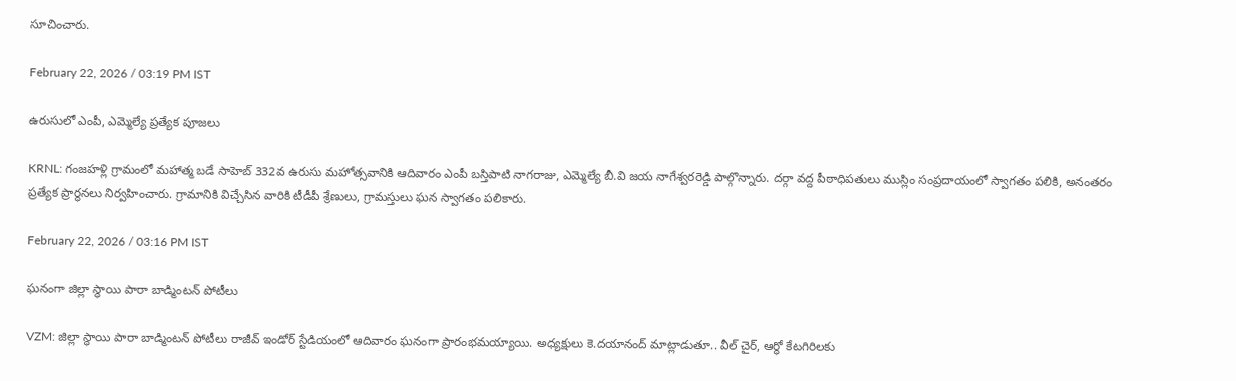సూచించారు.

February 22, 2026 / 03:19 PM IST

ఉరుసులో ఎంపీ, ఎమ్మెల్యే ప్రత్యేక పూజలు

KRNL: గంజహళ్లి గ్రామంలో మహాత్మ బడే సాహెబ్ 332వ ఉరుసు మహోత్సవానికి ఆదివారం ఎంపీ బస్తిపాటి నాగరాజు, ఎమ్మెల్యే బీ.వి జయ నాగేశ్వరరెడ్డి పాల్గొన్నారు. దర్గా వద్ద పీఠాధిపతులు ముస్లిం సంప్రదాయంలో స్వాగతం పలికి, అనంతరం ప్రత్యేక ప్రార్థనలు నిర్వహించారు. గ్రామానికి విచ్చేసిన వారికి టీడీపీ శ్రేణులు, గ్రామస్తులు ఘన స్వాగతం పలికారు.

February 22, 2026 / 03:16 PM IST

ఘనంగా జిల్లా స్థాయి పారా బాడ్మింటన్ పోటీలు

VZM: జిల్లా స్థాయి పారా బాడ్మింటన్ పోటీలు రాజీవ్ ఇండోర్ స్టేడియంలో ఆదివారం ఘనంగా ప్రారంభమయ్యాయి. అధ్యక్షులు కె.దయానంద్ మాట్లాడుతూ.. వీల్ చైర్, ఆర్థో కేటగిరిలకు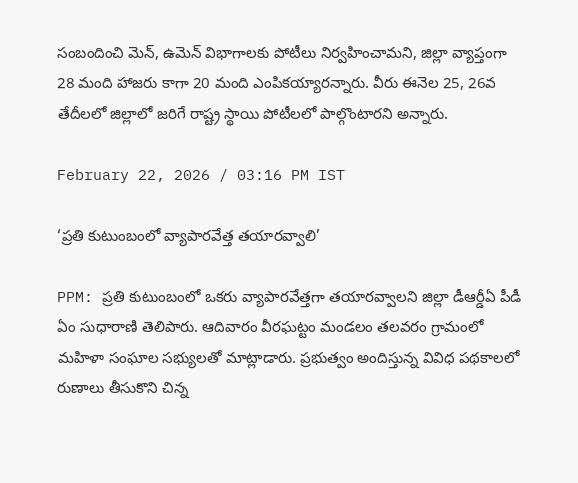సంబందించి మెన్, ఉమెన్ విభాగాలకు పోటీలు నిర్వహించామని, జిల్లా వ్యాప్తంగా 28 మంది హాజరు కాగా 20 మంది ఎంపికయ్యారన్నారు. వీరు ఈనెల 25, 26వ తేదీలలో జిల్లాలో జరిగే రాష్ట్ర స్థాయి పోటీలలో పాల్గొంటారని అన్నారు.

February 22, 2026 / 03:16 PM IST

‘ప్రతి కుటుంబంలో వ్యాపారవేత్త తయారవ్వాలి’

PPM: ప్రతి కుటుంబంలో ఒకరు వ్యాపారవేత్తగా తయారవ్వాలని జిల్లా డీఆర్డీఏ పీడీ ఏం సుధారాణి తెలిపారు. ఆదివారం వీరఘట్టం మండలం తలవరం గ్రామంలో మహిళా సంఘాల సభ్యులతో మాట్లాడారు. ప్రభుత్వం అందిస్తున్న వివిధ పథకాలలో రుణాలు తీసుకొని చిన్న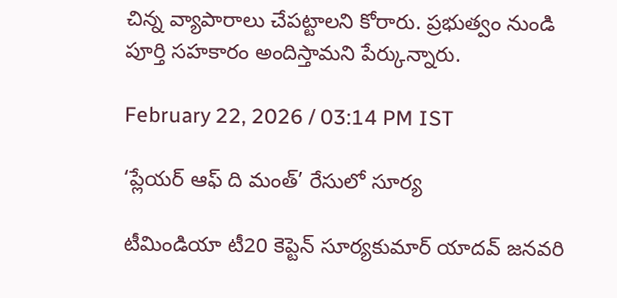చిన్న వ్యాపారాలు చేపట్టాలని కోరారు. ప్రభుత్వం నుండి పూర్తి సహకారం అందిస్తామని పేర్కున్నారు.

February 22, 2026 / 03:14 PM IST

‘ప్లేయర్ ఆఫ్ ది మంత్’ రేసులో సూర్య

టీమిండియా టీ20 కెప్టెన్ సూర్యకుమార్ యాదవ్ జనవరి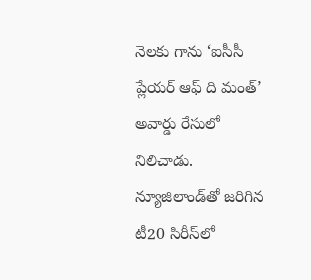నెలకు గాను ‘ఐసీసీ ప్లేయర్ ఆఫ్ ది మంత్’ అవార్డు రేసులో నిలిచాడు. న్యూజిలాండ్‌తో జరిగిన టీ20 సిరీస్‌లో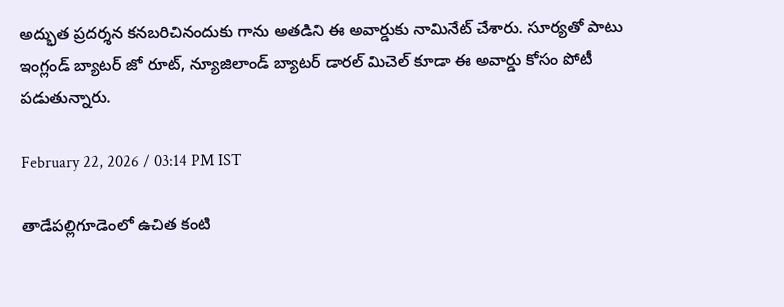అద్భుత ప్రదర్శన కనబరిచినందుకు గాను అతడిని ఈ అవార్డుకు నామినేట్ చేశారు. సూర్యతో పాటు ఇంగ్లండ్ బ్యాటర్ జో రూట్, న్యూజిలాండ్ బ్యాటర్ డారల్ మిచెల్ కూడా ఈ అవార్డు కోసం పోటీ పడుతున్నారు.

February 22, 2026 / 03:14 PM IST

తాడేపల్లిగూడెంలో ఉచిత కంటి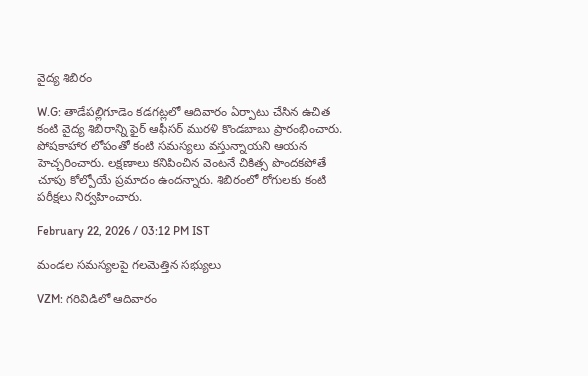వైద్య శిబిరం

W.G: తాడేపల్లిగూడెం కడగట్లలో ఆదివారం ఏర్పాటు చేసిన ఉచిత కంటి వైద్య శిబిరాన్ని ఫైర్ ఆఫీసర్ మురళి కొండబాబు ప్రారంభించారు. పోషకాహార లోపంతో కంటి సమస్యలు వస్తున్నాయని ఆయన హెచ్చరించారు. లక్షణాలు కనిపించిన వెంటనే చికిత్స పొందకపోతే చూపు కోల్పోయే ప్రమాదం ఉందన్నారు. శిబిరంలో రోగులకు కంటి పరీక్షలు నిర్వహించారు.

February 22, 2026 / 03:12 PM IST

మండల సమస్యలపై గలమెత్తిన సభ్యులు

VZM: గరివిడిలో ఆదివారం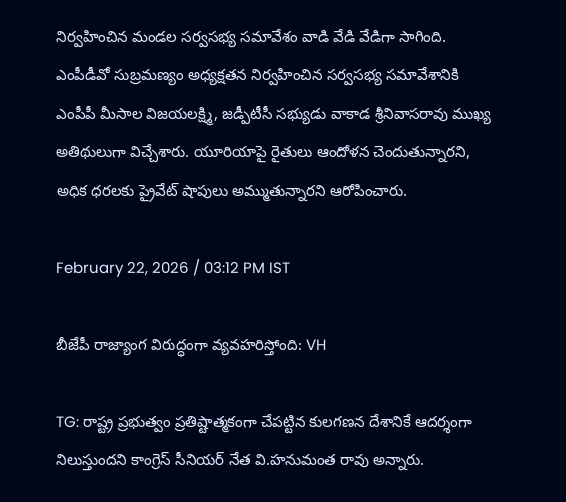నిర్వహించిన మండల సర్వసభ్య సమావేశం వాడి వేడి వేడిగా సాగింది. ఎంపీడీవో సుబ్రమణ్యం అధ్యక్షతన నిర్వహించిన సర్వసభ్య సమావేశానికి ఎంపీపీ మీసాల విజయలక్ష్మి, జడ్పీటీసీ సభ్యుడు వాకాడ శ్రీనివాసరావు ముఖ్య అతిథులుగా విచ్చేశారు. యూరియాపై రైతులు ఆందోళన చెందుతున్నారని, అధిక ధరలకు ప్రైవేట్ షాపులు అమ్ముతున్నారని ఆరోపించారు.

February 22, 2026 / 03:12 PM IST

బీజేపీ రాజ్యాంగ విరుద్ధంగా వ్యవహరిస్తోంది: VH

TG: రాష్ట్ర ప్రభుత్వం ప్రతిష్టాత్మకంగా చేపట్టిన కులగణన దేశానికే ఆదర్శంగా నిలుస్తుందని కాంగ్రెస్ సీనియర్ నేత వి.హనుమంత రావు అన్నారు.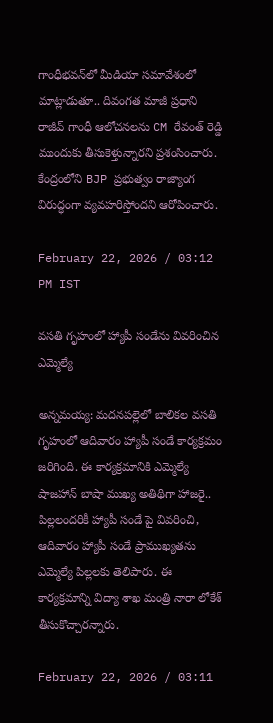గాంధీభవన్‌లో మీడియా సమావేశంలో మాట్లాడుతూ.. దివంగత మాజీ ప్రధాని రాజీవ్ గాంధీ ఆలోచనలను CM రేవంత్ రెడ్డి ముందుకు తీసుకెళ్తున్నారని ప్రశంసించారు. కేంద్రంలోని BJP ప్రభుత్వం రాజ్యాంగ విరుద్ధంగా వ్యవహరిస్తోందని ఆరోపించారు.

February 22, 2026 / 03:12 PM IST

వసతి గృహంలో హ్యాపీ సండేను వివరించిన ఎమ్మెల్యే

అన్నమయ్య: మదనపల్లెలో బాలికల వసతి గృహంలో ఆదివారం హ్యాపీ సండే కార్యక్రమం జరిగింది. ఈ కార్యక్రమానికి ఎమ్మెల్యే షాజహాన్ బాషా ముఖ్య అతిథిగా హాజరై.. పిల్లలందరికీ హ్యాపీ సండే పై వివరించి, ఆదివారం హ్యాపీ సండే ప్రాముఖ్యతను ఎమ్మెల్యే పిల్లలకు తెలిపారు. ఈ కార్యక్రమాన్ని విద్యా శాఖ మంత్రి నారా లోకేశ్ తీసుకొచ్చారన్నారు.

February 22, 2026 / 03:11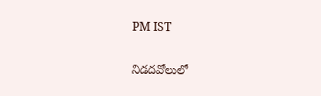PM IST

నిడదవోలులో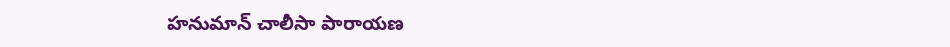హనుమాన్ చాలీసా పారాయణ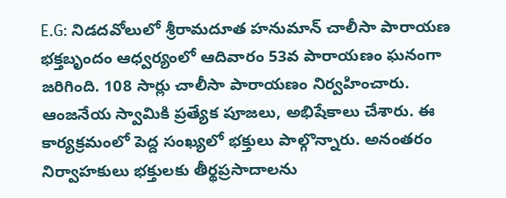E.G: నిడదవోలులో శ్రీరామదూత హనుమాన్ చాలీసా పారాయణ భక్తబృందం ఆధ్వర్యంలో ఆదివారం 53వ పారాయణం ఘనంగా జరిగింది. 108 సార్లు చాలీసా పారాయణం నిర్వహించారు. ఆంజనేయ స్వామికి ప్రత్యేక పూజలు, అభిషేకాలు చేశారు. ఈ కార్యక్రమంలో పెద్ద సంఖ్యలో భక్తులు పాల్గొన్నారు. అనంతరం నిర్వాహకులు భక్తులకు తీర్థప్రసాదాలను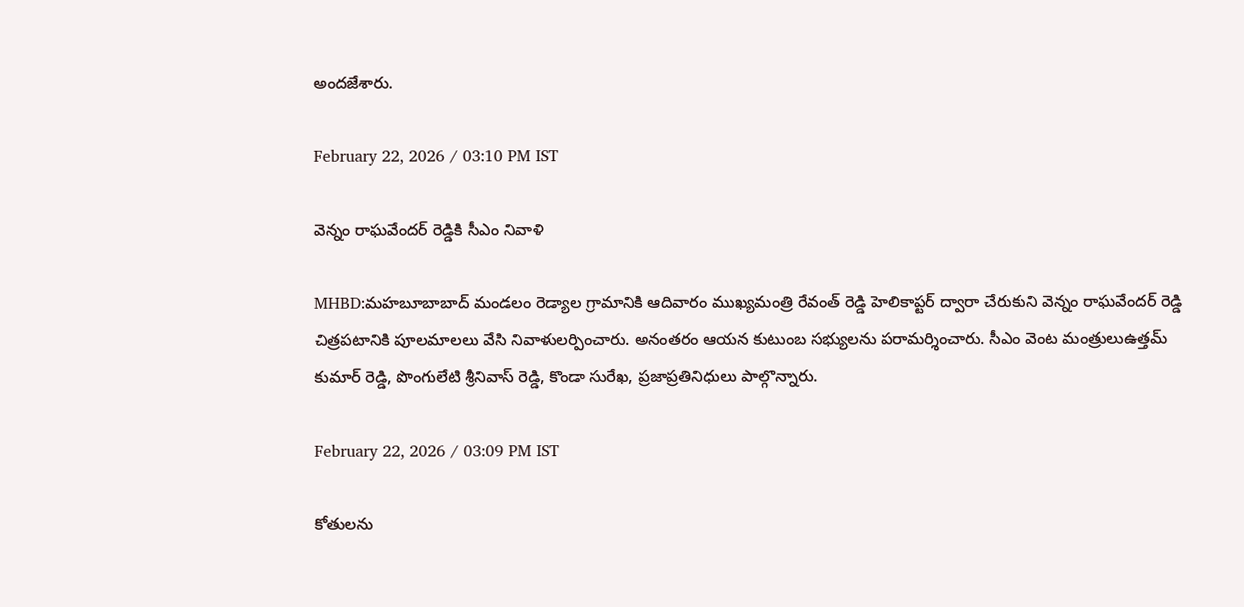అందజేశారు.

February 22, 2026 / 03:10 PM IST

వెన్నం రాఘవేందర్ రెడ్డికి సీఎం నివాళి

MHBD:మహబూబాబాద్ మండలం రెడ్యాల గ్రామానికి ఆదివారం ముఖ్యమంత్రి రేవంత్ రెడ్డి హెలికాప్టర్ ద్వారా చేరుకుని వెన్నం రాఘవేందర్ రెడ్డి చిత్రపటానికి పూలమాలలు వేసి నివాళులర్పించారు. అనంతరం ఆయన కుటుంబ సభ్యులను పరామర్శించారు. సీఎం వెంట మంత్రులుఉత్తమ్ కుమార్ రెడ్డి, పొంగులేటి శ్రీనివాస్ రెడ్డి, కొండా సురేఖ, ప్రజాప్రతినిధులు పాల్గొన్నారు.

February 22, 2026 / 03:09 PM IST

కోతులను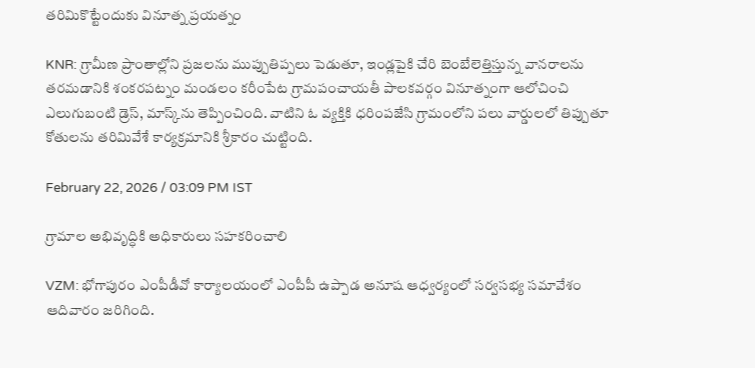తరిమికొట్టేందుకు వినూత్న ప్రయత్నం

KNR: గ్రామీణ ప్రాంతాల్లోని ప్రజలను ముప్పుతిప్పలు పెడుతూ, ఇండ్లపైకి చేరి బెంబేలెత్తిస్తున్న వానరాలను తరమడానికి శంకరపట్నం మండలం కరీంపేట గ్రామపంచాయతీ పాలకవర్గం వినూత్నంగా ఆలోచించి ఎలుగుబంటి డ్రెస్, మాస్క్‌ను తెప్పించింది. వాటిని ఓ వ్యక్తికి ధరింపజేసి గ్రామంలోని పలు వార్డులలో తిప్పుతూ కోతులను తరిమివేశే కార్యక్రమానికి శ్రీకారం చుట్టింది.

February 22, 2026 / 03:09 PM IST

గ్రామాల అభివృద్ధికి అధికారులు సహకరించాలి

VZM: భోగాపురం ఎంపీడీవో కార్యాలయంలో ఎంపీపీ ఉప్పాడ అనూష ఆధ్వర్యంలో సర్వసభ్య సమావేశం ఆదివారం జరిగింది.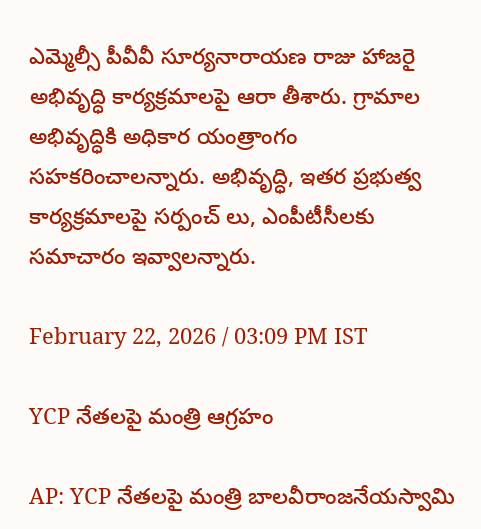ఎమ్మెల్సీ పీవీవీ సూర్యనారాయణ రాజు హాజరై అభివృద్ధి కార్యక్రమాలపై ఆరా తీశారు. గ్రామాల అభివృద్ధికి అధికార యంత్రాంగం సహకరించాలన్నారు. అభివృద్ధి, ఇతర ప్రభుత్వ కార్యక్రమాలపై సర్పంచ్ లు, ఎంపీటీసీలకు సమాచారం ఇవ్వాలన్నారు.

February 22, 2026 / 03:09 PM IST

YCP నేతలపై మంత్రి ఆగ్రహం

AP: YCP నేతలపై మంత్రి బాలవీరాంజనేయస్వామి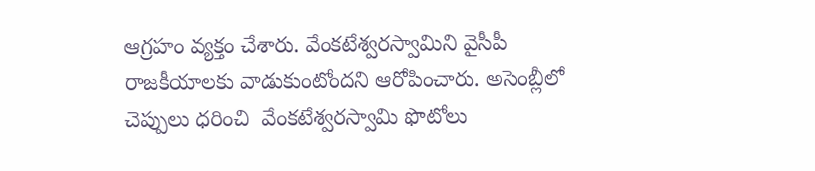ఆగ్రహం వ్యక్తం చేశారు. వేంకటేశ్వరస్వామిని వైసీపీ రాజకీయాలకు వాడుకుంటోందని ఆరోపించారు. అసెంబ్లీలో చెప్పులు ధరించి  వేంకటేశ్వరస్వామి ఫొటోలు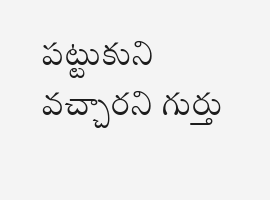పట్టుకుని వచ్చారని గుర్తు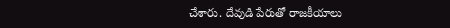చేశారు. దేవుడి పేరుతో రాజకీయాలు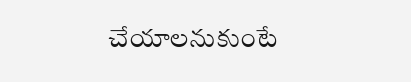చేయాలనుకుంటే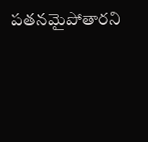పతనమైపోతారని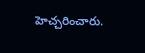హెచ్చరించారు.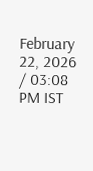February 22, 2026 / 03:08 PM IST